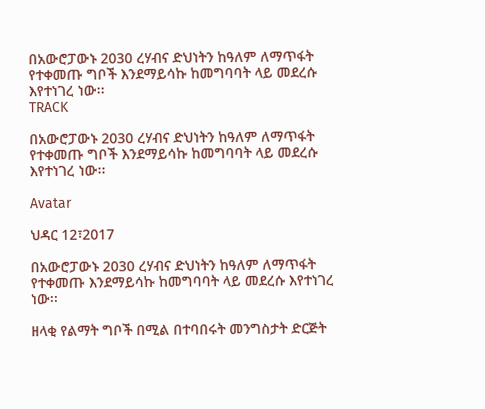በአውሮፓውኑ 2030 ረሃብና ድህነትን ከዓለም ለማጥፋት የተቀመጡ ግቦች እንደማይሳኩ ከመግባባት ላይ መደረሱ እየተነገረ ነው፡፡
TRACK

በአውሮፓውኑ 2030 ረሃብና ድህነትን ከዓለም ለማጥፋት የተቀመጡ ግቦች እንደማይሳኩ ከመግባባት ላይ መደረሱ እየተነገረ ነው፡፡

Avatar

ህዳር 12፣2017

በአውሮፓውኑ 2030 ረሃብና ድህነትን ከዓለም ለማጥፋት የተቀመጡ እንደማይሳኩ ከመግባባት ላይ መደረሱ እየተነገረ ነው፡፡

ዘላቂ የልማት ግቦች በሚል በተባበሩት መንግስታት ድርጅት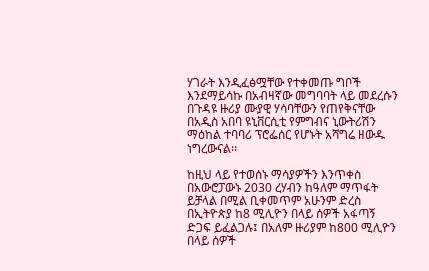ሃገራት እንዲፈፅሟቸው የተቀመጡ ግቦች እንደማይሳኩ በአብዛኛው መግባባት ላይ መደረሱን በጉዳዩ ዙሪያ ሙያዊ ሃሳባቸውን የጠየቅናቸው በአዲስ አበባ ዩኒቨርሲቲ የምግብና ኒውትሪሽን ማዕከል ተባባሪ ፕሮፌሰር የሆኑት አሻግሬ ዘውዱ ነግረውናል፡፡

ከዚህ ላይ የተወሰኑ ማሳያዎችን እንጥቀስ በአውሮፓውኑ 2030 ረሃብን ከዓለም ማጥፋት ይቻላል በሚል ቢቀመጥም አሁንም ድረስ በኢትዮጵያ ከ8 ሚሊዮን በላይ ሰዎች አፋጣኝ ድጋፍ ይፈልጋሉ፤ በአለም ዙሪያም ከ800 ሚሊዮን በላይ ሰዎች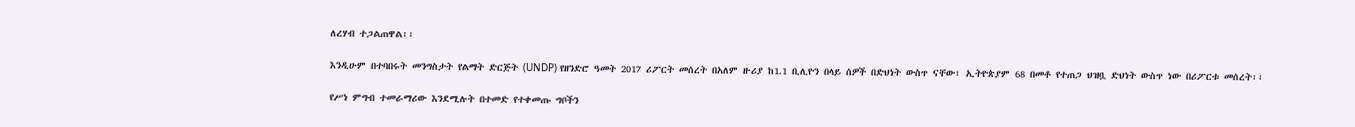ለረሃብ ተጋልጠዋል፡፡

እንዲሁም በተባበሩት መንግስታት የልማት ድርጅት (UNDP) የዘንድሮ ዓመት 2017 ሪፖርት መሰረት በአለም ዙሪያ ከ1.1 ቢሊዮን በላይ ሰዎች በድህነት ውስጥ ናቸው፣ ኢትዮጵያም 68 በመቶ የተጠጋ ህዝቧ ድህነት ውስጥ ነው በሪፖርቱ መሰረት፡፡

የሥነ ምግብ ተመራማሪው እንደሚሉት በተመድ የተቀመጡ ግቦችን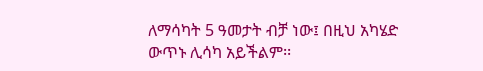ለማሳካት 5 ዓመታት ብቻ ነው፤ በዚህ አካሄድ ውጥኑ ሊሳካ አይችልም፡፡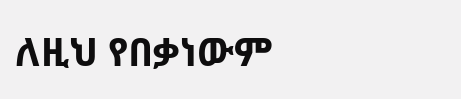ለዚህ የበቃነውም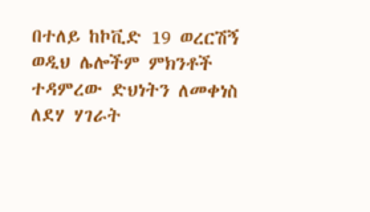በተለይ ከኮቪድ 19 ወረርሽኝ ወዲህ ሌሎችም ምክንቶች ተዳምረው ድህነትን ለመቀነስ ለደሃ ሃገራት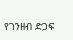የገንዘብ ድጋፍ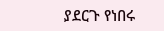ያደርጉ የነበሩ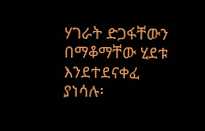ሃገራት ድጋፋቸውን በማቆማቸው ሂደቱ እንደተደናቀፈ ያነሳሉ፡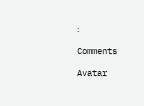፡

Comments

Avatar